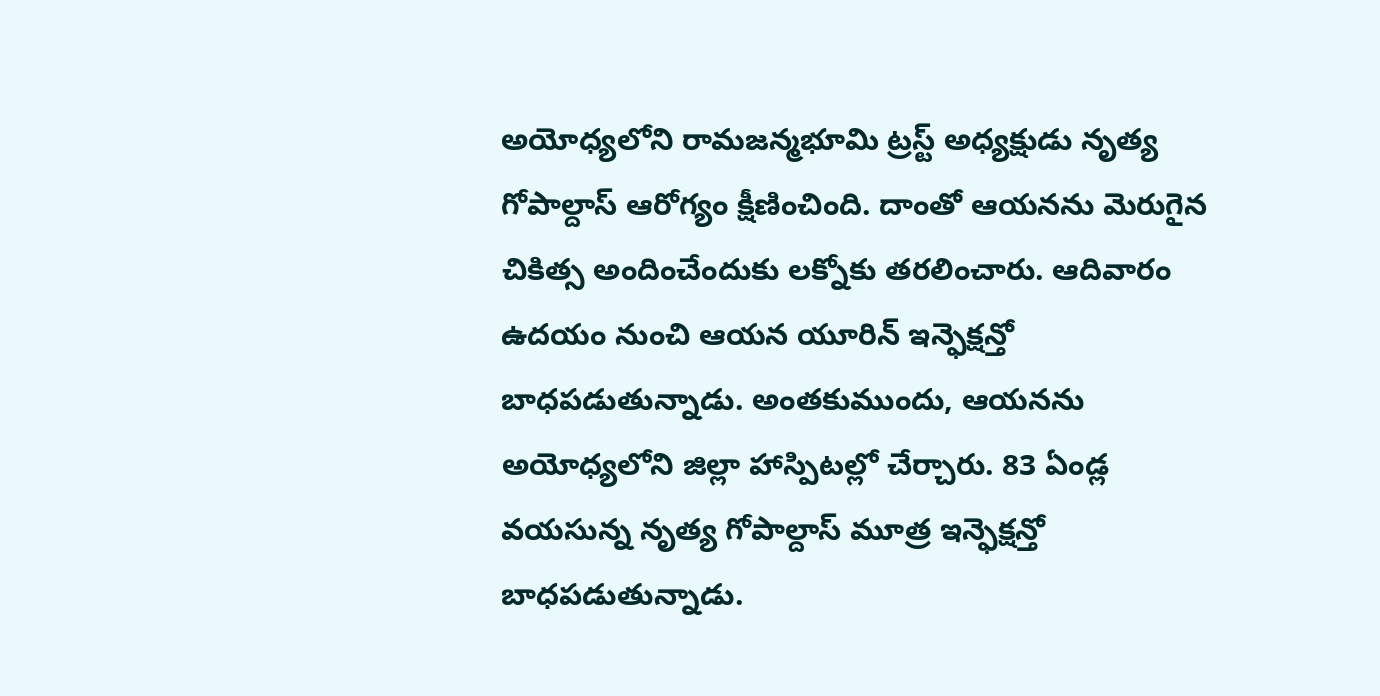అయోధ్యలోని రామజన్మభూమి ట్రస్ట్ అధ్యక్షుడు నృత్య గోపాల్దాస్ ఆరోగ్యం క్షీణించింది. దాంతో ఆయనను మెరుగైన చికిత్స అందించేందుకు లక్నోకు తరలించారు. ఆదివారం ఉదయం నుంచి ఆయన యూరిన్ ఇన్ఫెక్షన్తో బాధపడుతున్నాడు. అంతకుముందు, ఆయనను అయోధ్యలోని జిల్లా హాస్పిటల్లో చేర్చారు. 83 ఏండ్ల వయసున్న నృత్య గోపాల్దాస్ మూత్ర ఇన్ఫెక్షన్తో బాధపడుతున్నాడు.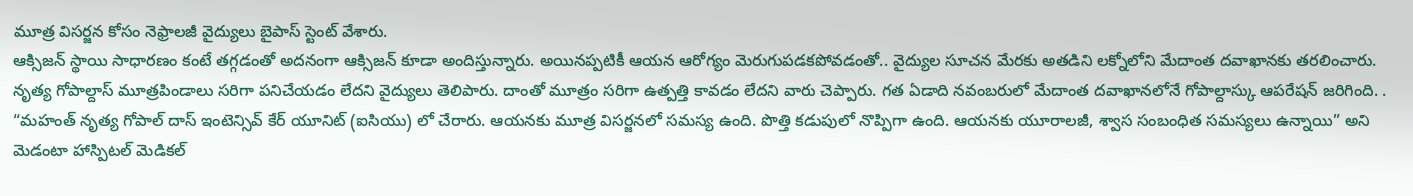మూత్ర విసర్జన కోసం నెఫ్రాలజీ వైద్యులు బైపాస్ స్టెంట్ వేశారు.
ఆక్సిజన్ స్థాయి సాధారణం కంటే తగ్గడంతో అదనంగా ఆక్సిజన్ కూడా అందిస్తున్నారు. అయినప్పటికీ ఆయన ఆరోగ్యం మెరుగుపడకపోవడంతో.. వైద్యుల సూచన మేరకు అతడిని లక్నోలోని మేదాంత దవాఖానకు తరలించారు. నృత్య గోపాల్దాస్ మూత్రపిండాలు సరిగా పనిచేయడం లేదని వైద్యులు తెలిపారు. దాంతో మూత్రం సరిగా ఉత్పత్తి కావడం లేదని వారు చెప్పారు. గత ఏడాది నవంబరులో మేదాంత దవాఖానలోనే గోపాల్దాస్కు ఆపరేషన్ జరిగింది. .
“మహంత్ నృత్య గోపాల్ దాస్ ఇంటెన్సివ్ కేర్ యూనిట్ (ఐసియు) లో చేరారు. ఆయనకు మూత్ర విసర్జనలో సమస్య ఉంది. పొత్తి కడుపులో నొప్పిగా ఉంది. ఆయనకు యూరాలజీ, శ్వాస సంబంధిత సమస్యలు ఉన్నాయి” అని మెడంటా హాస్పిటల్ మెడికల్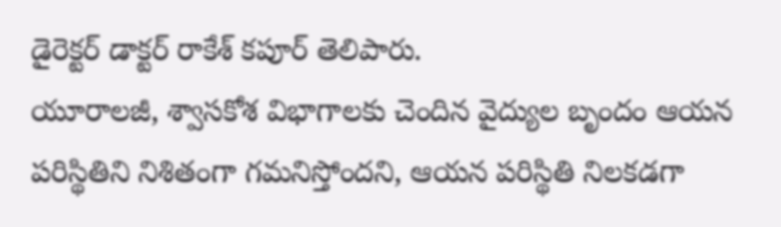డైరెక్టర్ డాక్టర్ రాకేశ్ కపూర్ తెలిపారు.
యూరాలజీ, శ్వాసకోశ విభాగాలకు చెందిన వైద్యుల బృందం ఆయన పరిస్థితిని నిశితంగా గమనిస్తోందని, ఆయన పరిస్థితి నిలకడగా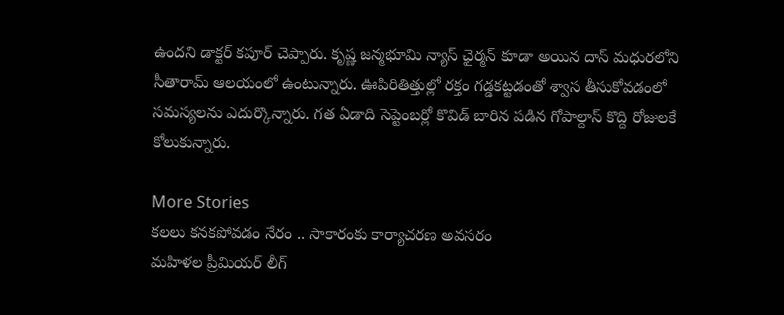ఉందని డాక్టర్ కపూర్ చెప్పారు. కృష్ణ జన్మభూమి న్యాస్ ఛైర్మన్ కూడా అయిన దాస్ మధురలోని సీతారామ్ ఆలయంలో ఉంటున్నారు. ఊపిరితిత్తుల్లో రక్తం గడ్డకట్టడంతో శ్వాస తీసుకోవడంలో సమస్యలను ఎదుర్కొన్నారు. గత ఏడాది సెప్టెంబర్లో కొవిడ్ బారిన పడిన గోపాల్దాస్ కొద్ది రోజులకే కోలుకున్నారు.

More Stories
కలలు కనకపోవడం నేరం .. సాకారంకు కార్యాచరణ అవసరం
మహిళల ప్రీమియర్ లీగ్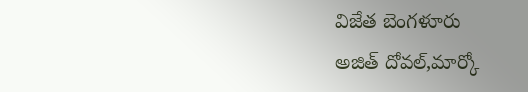విజేత బెంగళూరు
అజిత్ దోవల్,మార్కో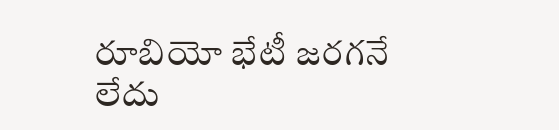రూబియో భేటీ జరగనే లేదు